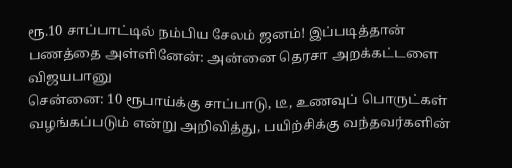ரூ.10 சாப்பாட்டில் நம்பிய சேலம் ஜனம்! இப்படித்தான் பணத்தை அள்ளினேன்: அன்னை தெரசா அறக்கட்டளை விஜயபானு
சென்னை: 10 ரூபாய்க்கு சாப்பாடு, டீ, உணவுப் பொருட்கள் வழங்கப்படும் என்று அறிவித்து, பயிற்சிக்கு வந்தவர்களின்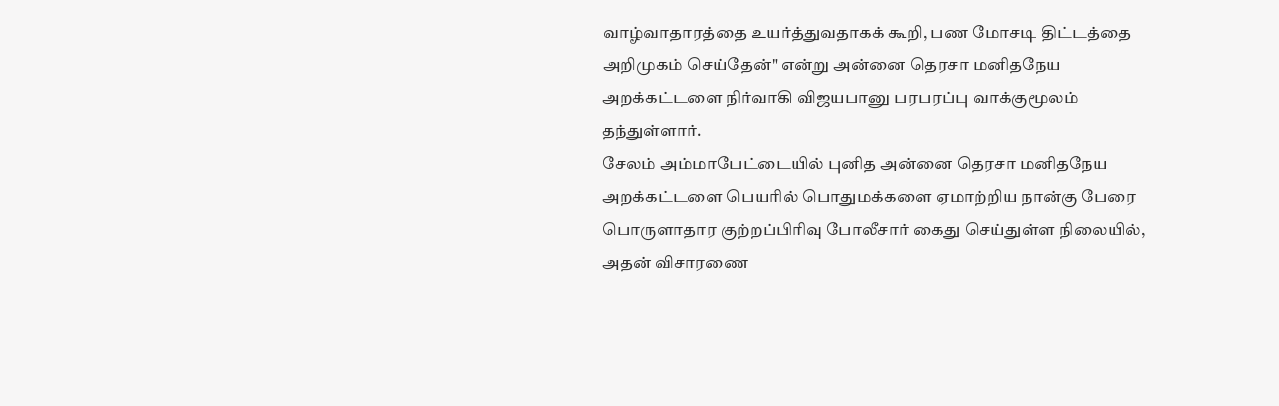வாழ்வாதாரத்தை உயர்த்துவதாகக் கூறி, பண மோசடி திட்டத்தை அறிமுகம் செய்தேன்" என்று அன்னை தெரசா மனிதநேய அறக்கட்டளை நிர்வாகி விஜயபானு பரபரப்பு வாக்குமூலம் தந்துள்ளார்.
சேலம் அம்மாபேட்டையில் புனித அன்னை தெரசா மனிதநேய அறக்கட்டளை பெயரில் பொதுமக்களை ஏமாற்றிய நான்கு பேரை பொருளாதார குற்றப்பிரிவு போலீசார் கைது செய்துள்ள நிலையில், அதன் விசாரணை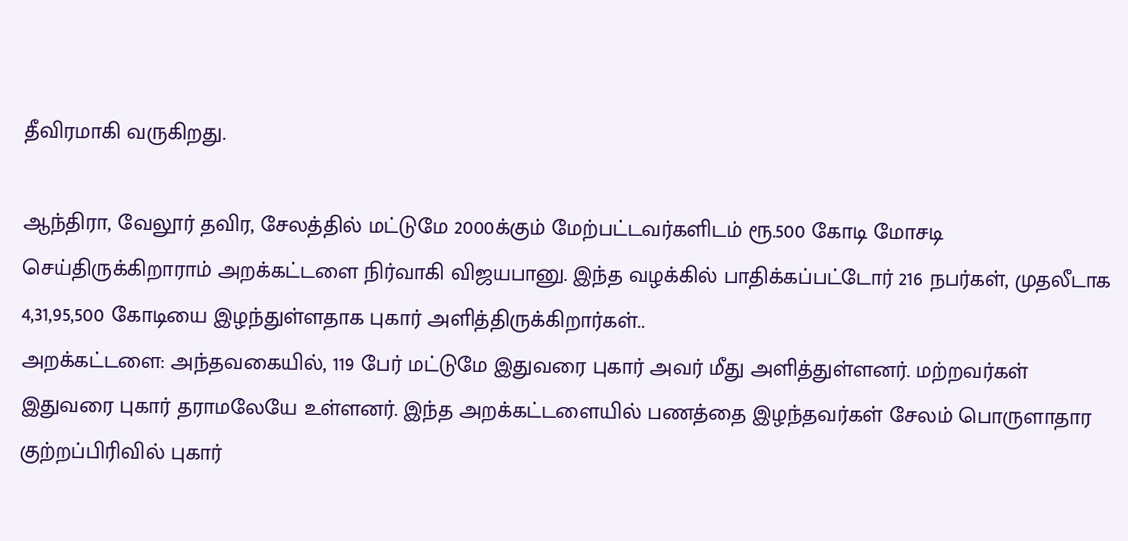தீவிரமாகி வருகிறது.

ஆந்திரா, வேலூர் தவிர, சேலத்தில் மட்டுமே 2000க்கும் மேற்பட்டவர்களிடம் ரூ.500 கோடி மோசடி செய்திருக்கிறாராம் அறக்கட்டளை நிர்வாகி விஜயபானு. இந்த வழக்கில் பாதிக்கப்பட்டோர் 216 நபர்கள், முதலீடாக 4,31,95,500 கோடியை இழந்துள்ளதாக புகார் அளித்திருக்கிறார்கள்..
அறக்கட்டளை: அந்தவகையில், 119 பேர் மட்டுமே இதுவரை புகார் அவர் மீது அளித்துள்ளனர். மற்றவர்கள் இதுவரை புகார் தராமலேயே உள்ளனர். இந்த அறக்கட்டளையில் பணத்தை இழந்தவர்கள் சேலம் பொருளாதார குற்றப்பிரிவில் புகார்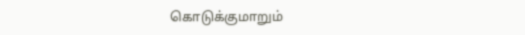கொடுக்குமாறும்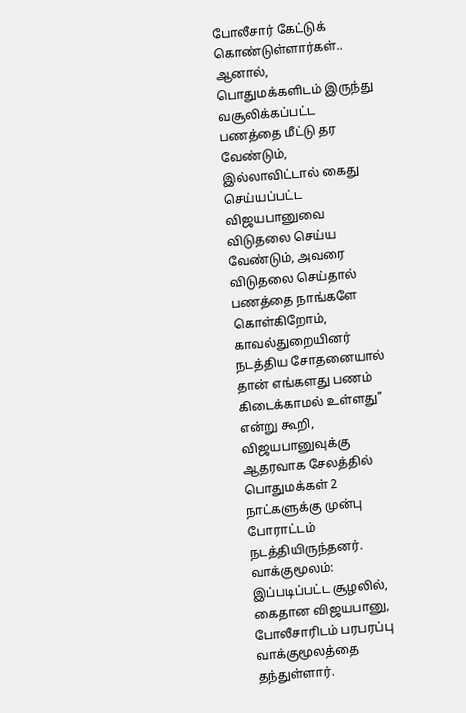போலீசார் கேட்டுக் கொண்டுள்ளார்கள்..
ஆனால், பொதுமக்களிடம் இருந்து வசூலிக்கப்பட்ட பணத்தை மீட்டு தர வேண்டும், இல்லாவிட்டால் கைது செய்யப்பட்ட விஜயபானுவை விடுதலை செய்ய வேண்டும், அவரை விடுதலை செய்தால் பணத்தை நாங்களே கொள்கிறோம், காவல்துறையினர் நடத்திய சோதனையால் தான் எங்களது பணம் கிடைக்காமல் உள்ளது" என்று கூறி, விஜயபானுவுக்கு ஆதரவாக சேலத்தில் பொதுமக்கள் 2 நாட்களுக்கு முன்பு போராட்டம் நடத்தியிருந்தனர்.
வாக்குமூலம்: இப்படிப்பட்ட சூழலில், கைதான விஜயபானு, போலீசாரிடம் பரபரப்பு வாக்குமூலத்தை தந்துள்ளார்.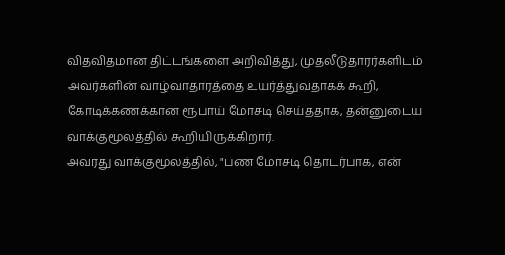விதவிதமான திட்டங்களை அறிவித்து, முதலீடுதாரர்களிடம் அவர்களின் வாழ்வாதாரத்தை உயர்த்துவதாகக் கூறி, கோடிக்கணக்கான ரூபாய் மோசடி செய்ததாக, தன்னுடைய வாக்குமூலத்தில் கூறியிருக்கிறார்.
அவரது வாக்குமூலத்தில், "பண மோசடி தொடர்பாக, என்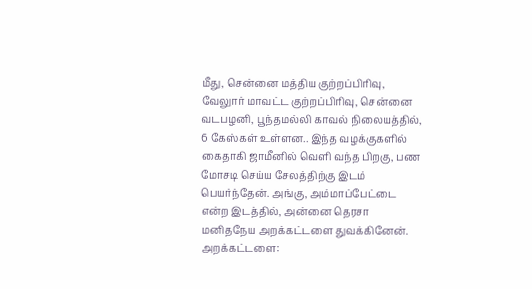மீது, சென்னை மத்திய குற்றப்பிரிவு, வேலுார் மாவட்ட குற்றப்பிரிவு, சென்னை வடபழனி, பூந்தமல்லி காவல் நிலையத்தில், 6 கேஸ்கள் உள்ளன.. இந்த வழக்குகளில் கைதாகி ஜாமீனில் வெளி வந்த பிறகு, பண மோசடி செய்ய சேலத்திற்கு இடம் பெயர்ந்தேன். அங்கு, அம்மாப்பேட்டை என்ற இடத்தில், அன்னை தெரசா மனிதநேய அறக்கட்டளை துவக்கினேன்.
அறக்கட்டளை: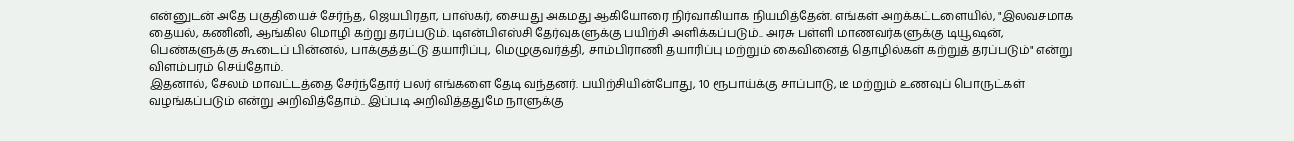என்னுடன் அதே பகுதியைச் சேர்ந்த, ஜெயபிரதா, பாஸ்கர், சையது அகமது ஆகியோரை நிர்வாகியாக நியமித்தேன். எங்கள் அறக்கட்டளையில், "இலவசமாக தையல், கணினி, ஆங்கில மொழி கற்று தரப்படும். டிஎன்பிஎஸ்சி தேர்வுகளுக்கு பயிற்சி அளிக்கப்படும்.. அரசு பள்ளி மாணவர்களுக்கு டியூஷன், பெண்களுக்கு கூடைப் பின்னல், பாக்குத்தட்டு தயாரிப்பு, மெழுகுவர்த்தி, சாம்பிராணி தயாரிப்பு மற்றும் கைவினைத் தொழில்கள் கற்றுத் தரப்படும்" என்று விளம்பரம் செய்தோம்.
இதனால், சேலம் மாவட்டத்தை சேர்ந்தோர் பலர் எங்களை தேடி வந்தனர். பயிற்சியின்போது, 10 ரூபாய்க்கு சாப்பாடு, டீ மற்றும் உணவுப் பொருட்கள் வழங்கப்படும் என்று அறிவித்தோம்.. இப்படி அறிவித்ததுமே நாளுக்கு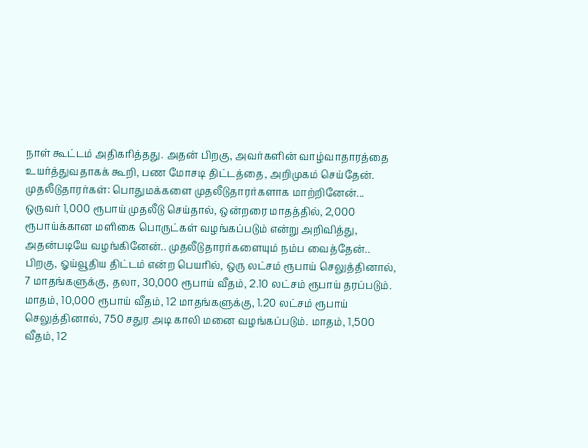நாள் கூட்டம் அதிகரித்தது. அதன் பிறகு, அவர்களின் வாழ்வாதாரத்தை உயர்த்துவதாகக் கூறி, பண மோசடி திட்டத்தை, அறிமுகம் செய்தேன்.
முதலீடுதாரர்கள்: பொதுமக்களை முதலீடுதாரர்களாக மாற்றினேன்... ஒருவர் 1,000 ரூபாய் முதலீடு செய்தால், ஒன்றரை மாதத்தில், 2,000 ரூபாய்க்கான மளிகை பொருட்கள் வழங்கப்படும் என்று அறிவித்து, அதன்படியே வழங்கினேன்.. முதலீடுதாரர்களையும் நம்ப வைத்தேன்..
பிறகு, ஓய்வூதிய திட்டம் என்ற பெயரில், ஒரு லட்சம் ரூபாய் செலுத்தினால், 7 மாதங்களுக்கு, தலா, 30,000 ரூபாய் வீதம், 2.10 லட்சம் ரூபாய் தரப்படும். மாதம், 10,000 ரூபாய் வீதம், 12 மாதங்களுக்கு, 1.20 லட்சம் ரூபாய் செலுத்தினால், 750 சதுர அடி காலி மனை வழங்கப்படும். மாதம், 1,500 வீதம், 12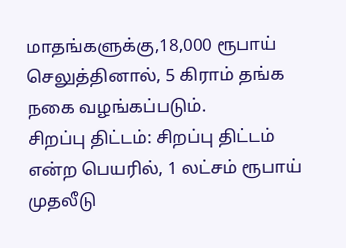மாதங்களுக்கு,18,000 ரூபாய் செலுத்தினால், 5 கிராம் தங்க நகை வழங்கப்படும்.
சிறப்பு திட்டம்: சிறப்பு திட்டம் என்ற பெயரில், 1 லட்சம் ரூபாய் முதலீடு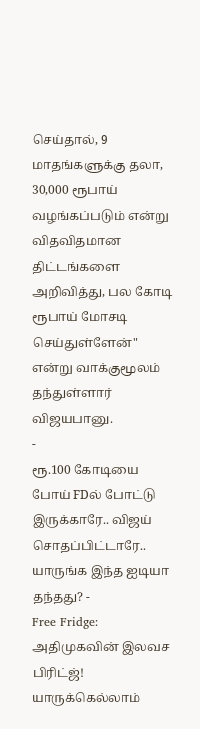செய்தால், 9 மாதங்களுக்கு தலா, 30,000 ரூபாய் வழங்கப்படும் என்று விதவிதமான திட்டங்களை அறிவித்து, பல கோடி ரூபாய் மோசடி செய்துள்ளேன்" என்று வாக்குமூலம் தந்துள்ளார் விஜயபானு.
-
ரூ.100 கோடியை போய் FDல் போட்டு இருக்காரே.. விஜய் சொதப்பிட்டாரே.. யாருங்க இந்த ஐடியா தந்தது? -
Free Fridge: அதிமுகவின் இலவச பிரிட்ஜ்! யாருக்கெல்லாம்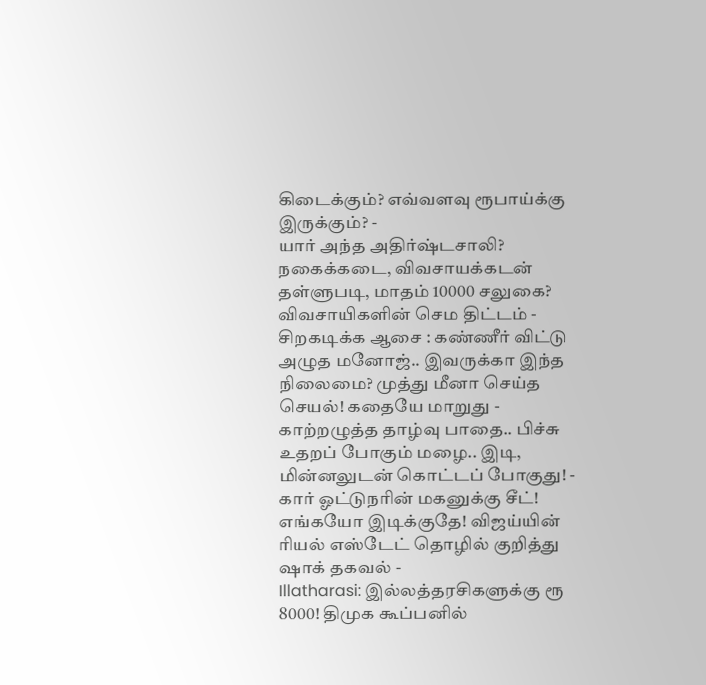கிடைக்கும்? எவ்வளவு ரூபாய்க்கு இருக்கும்? -
யார் அந்த அதிர்ஷ்டசாலி? நகைக்கடை, விவசாயக்கடன் தள்ளுபடி, மாதம் 10000 சலுகை? விவசாயிகளின் செம திட்டம் -
சிறகடிக்க ஆசை : கண்ணீர் விட்டு அழுத மனோஜ்.. இவருக்கா இந்த நிலைமை? முத்து மீனா செய்த செயல்! கதையே மாறுது -
காற்றழுத்த தாழ்வு பாதை.. பிச்சு உதறப் போகும் மழை.. இடி, மின்னலுடன் கொட்டப் போகுது! -
கார் ஓட்டுநரின் மகனுக்கு சீட்! எங்கயோ இடிக்குதே! விஜய்யின் ரியல் எஸ்டேட் தொழில் குறித்து ஷாக் தகவல் -
Illatharasi: இல்லத்தரசிகளுக்கு ரூ 8000! திமுக கூப்பனில்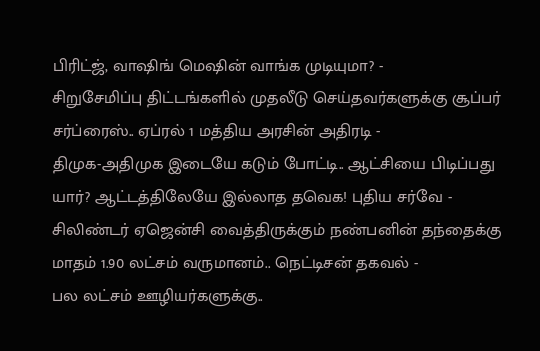பிரிட்ஜ், வாஷிங் மெஷின் வாங்க முடியுமா? -
சிறுசேமிப்பு திட்டங்களில் முதலீடு செய்தவர்களுக்கு சூப்பர் சர்ப்ரைஸ்.. ஏப்ரல் 1 மத்திய அரசின் அதிரடி -
திமுக-அதிமுக இடையே கடும் போட்டி.. ஆட்சியை பிடிப்பது யார்? ஆட்டத்திலேயே இல்லாத தவெக! புதிய சர்வே -
சிலிண்டர் ஏஜென்சி வைத்திருக்கும் நண்பனின் தந்தைக்கு மாதம் 1.90 லட்சம் வருமானம்.. நெட்டிசன் தகவல் -
பல லட்சம் ஊழியர்களுக்கு..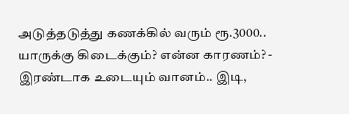அடுத்தடுத்து கணக்கில் வரும் ரூ.3000.. யாருக்கு கிடைக்கும்? என்ன காரணம்? -
இரண்டாக உடையும் வானம்.. இடி,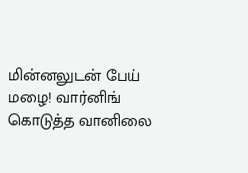மின்னலுடன் பேய் மழை! வார்னிங் கொடுத்த வானிலை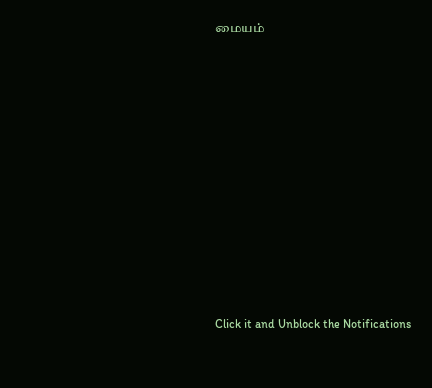மையம்












Click it and Unblock the Notifications